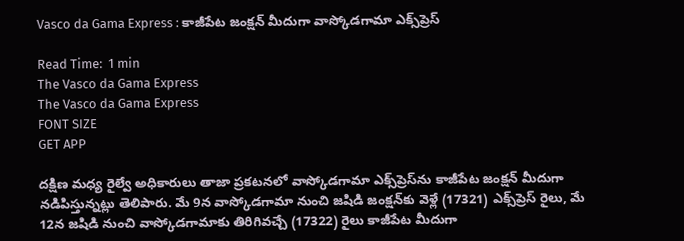Vasco da Gama Express : కాజీపేట జంక్షన్ మీదుగా వాస్కోడగామా ఎక్స్‌ప్రెస్‌

Read Time:  1 min
The Vasco da Gama Express
The Vasco da Gama Express
FONT SIZE
GET APP

దక్షిణ మధ్య రైల్వే అధికారులు తాజా ప్రకటనలో వాస్కోడగామా ఎక్స్‌ప్రెస్‌ను కాజీపేట జంక్షన్ మీదుగా నడిపిస్తున్నట్లు తెలిపారు. మే 9న వాస్కోడగామా నుంచి జషిడి జంక్షన్‌కు వెళ్లే (17321) ఎక్స్‌ప్రెస్ రైలు, మే 12న జషిడి నుంచి వాస్కోడగామాకు తిరిగివచ్చే (17322) రైలు కాజీపేట మీదుగా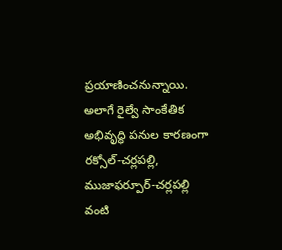ప్రయాణించనున్నాయి. అలాగే రైల్వే సాంకేతిక అభివృద్ధి పనుల కారణంగా రక్సోల్-చర్లపల్లి, ముజాఫర్పూర్-చర్లపల్లి వంటి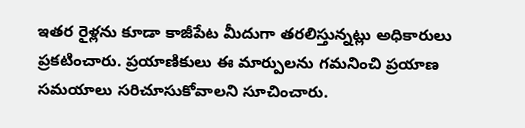ఇతర రైళ్లను కూడా కాజీపేట మీదుగా తరలిస్తున్నట్లు అధికారులు ప్రకటించారు. ప్రయాణికులు ఈ మార్పులను గమనించి ప్రయాణ సమయాలు సరిచూసుకోవాలని సూచించారు.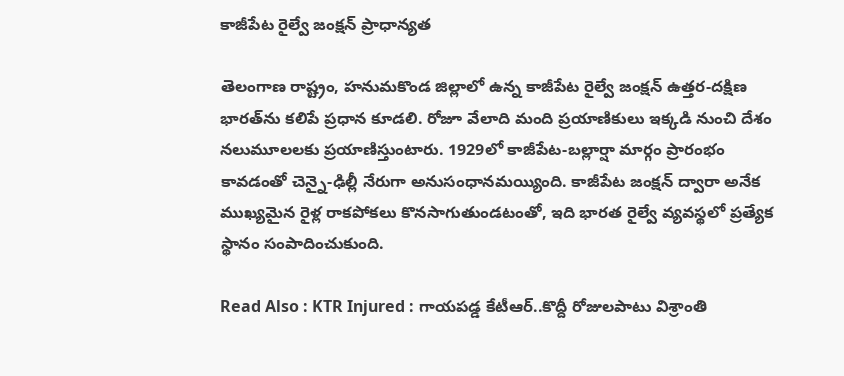కాజీపేట రైల్వే జంక్షన్ ప్రాధాన్యత

తెలంగాణ రాష్ట్రం, హనుమకొండ జిల్లాలో ఉన్న కాజీపేట రైల్వే జంక్షన్ ఉత్తర-దక్షిణ భారత్‌ను కలిపే ప్రధాన కూడలి. రోజూ వేలాది మంది ప్రయాణికులు ఇక్కడి నుంచి దేశం నలుమూలలకు ప్రయాణిస్తుంటారు. 1929లో కాజీపేట-బల్లార్షా మార్గం ప్రారంభం కావడంతో చెన్నై-ఢిల్లీ నేరుగా అనుసంధానమయ్యింది. కాజీపేట జంక్షన్ ద్వారా అనేక ముఖ్యమైన రైళ్ల రాకపోకలు కొనసాగుతుండటంతో, ఇది భారత రైల్వే వ్యవస్థలో ప్రత్యేక స్థానం సంపాదించుకుంది.

Read Also : KTR Injured : గాయపడ్డ కేటీఆర్..కొద్దీ రోజులపాటు విశ్రాంతి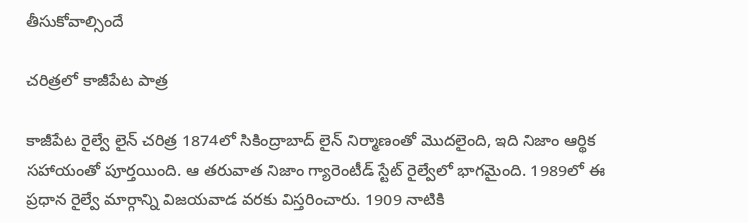తీసుకోవాల్సిందే

చరిత్రలో కాజీపేట పాత్ర

కాజీపేట రైల్వే లైన్ చరిత్ర 1874లో సికింద్రాబాద్ లైన్ నిర్మాణంతో మొదలైంది, ఇది నిజాం ఆర్థిక సహాయంతో పూర్తయింది. ఆ తరువాత నిజాం గ్యారెంటీడ్ స్టేట్ రైల్వేలో భాగమైంది. 1989లో ఈ ప్రధాన రైల్వే మార్గాన్ని విజయవాడ వరకు విస్తరించారు. 1909 నాటికి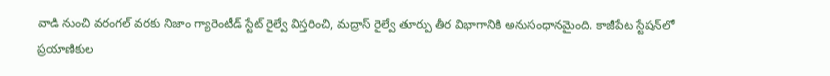వాడి నుంచి వరంగల్ వరకు నిజాం గ్యారెంటీడ్ స్టేట్ రైల్వే విస్తరించి, మద్రాస్ రైల్వే తూర్పు తీర విభాగానికి అనుసంధానమైంది. కాజీపేట స్టేషన్‌లో ప్రయాణికుల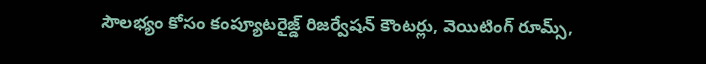సౌలభ్యం కోసం కంప్యూటరైజ్డ్ రిజర్వేషన్ కౌంటర్లు, వెయిటింగ్ రూమ్స్,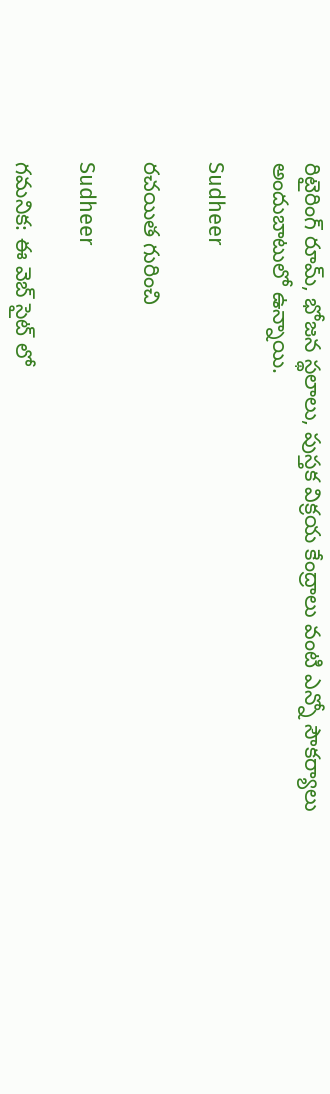రిటైరింగ్ రూమ్, భోజన స్థలాలు, పుస్తక విక్రయ కేంద్రాలు వంటి ఎన్నో సౌకర్యాలు అందుబాటులో ఉన్నాయి.

Sudheer

రచయిత గురించి

Sudheer

గమనిక: ఈ వెబ్ సైట్ లో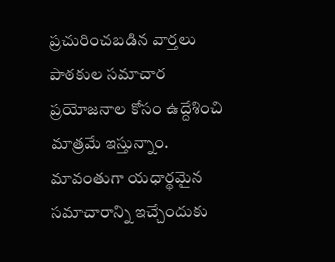ప్రచురించబడిన వార్తలు పాఠకుల సమాచార ప్రయోజనాల కోసం ఉద్దేశించి మాత్రమే ఇస్తున్నాం. మావంతుగా యధార్థమైన సమాచారాన్ని ఇచ్చేందుకు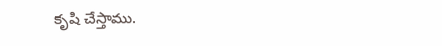కృషి చేస్తాము.